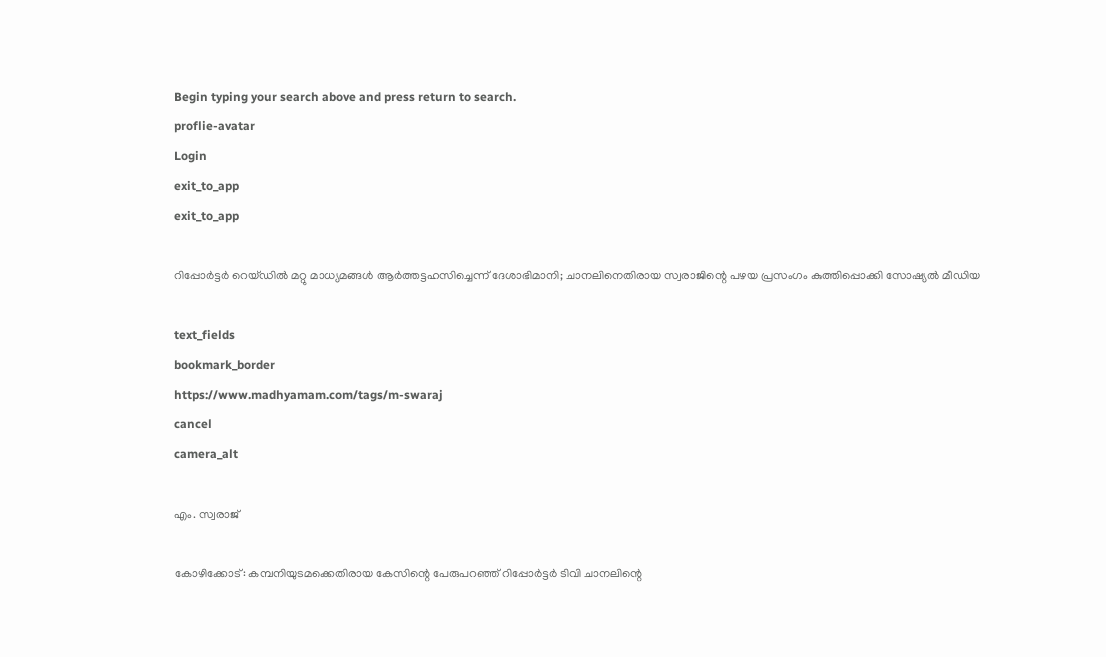Begin typing your search above and press return to search.
proflie-avatar
Login
exit_to_app
exit_to_app

റിപ്പോർട്ടർ റെയ്ഡിൽ മറ്റു മാധ്യമങ്ങൾ ആർത്തട്ടഹസിച്ചെന്ന് ദേശാഭിമാനി; ചാനലിനെതിരായ സ്വരാജിന്റെ പഴയ പ്രസംഗം കുത്തിപ്പൊക്കി സോഷ്യൽ മീഡിയ

text_fields
bookmark_border
https://www.madhyamam.com/tags/m-swaraj
cancel
camera_alt

എം. സ്വരാജ്

കോഴിക്കോട്: കമ്പനിയുടമക്കെതിരായ കേസിന്റെ പേരുപറഞ്ഞ്‌ റിപ്പോർട്ടർ ടിവി ചാനലിന്റെ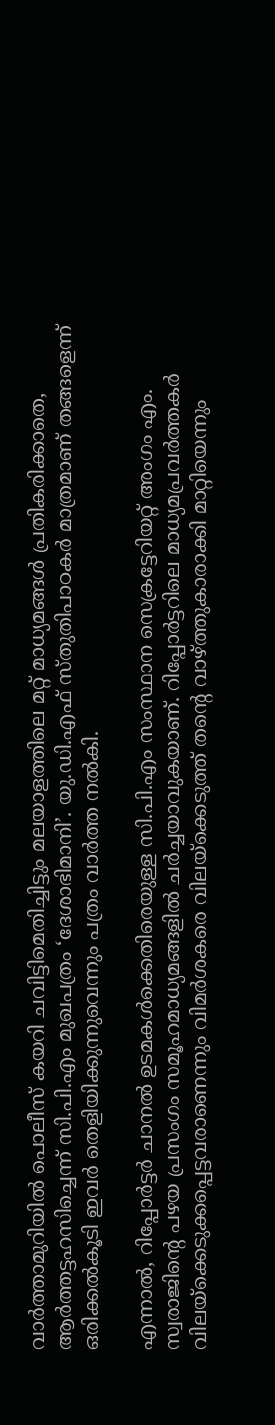വാർത്താമുറിയിൽ പൊലീസ്‌ കയറി ചവിട്ടിമെതിച്ചിട്ടും മലയാളത്തിലെ മറ്റ്‌ മാധ്യമങ്ങൾ പ്രതികരിക്കാതെ, ആർത്തട്ടഹസിച്ചെന്ന് സി.പി.എം മുഖപത്രം ‘ദേശാഭിമാനി’. യു.ഡി.എഫ്‌ സ്‌തുതിപാഠകർ മാത്രമാണ്‌ തങ്ങളെന്ന്‌ ഒരിക്കൽകൂടി ഇവർ തെളിയിക്കുന്നുവെന്നും പത്രം വാർത്ത നൽകി.

എന്നാൽ, റിപ്പോര്‍ട്ടര്‍ ചാനല്‍ ഉടമകള്‍ക്കെതിരെയുള്ള സി.പി.എം സംസ്ഥാന സെക്രട്ടേറിയറ്റ് അംഗം എം. സ്വരാജിന്റെ പഴയ പ്രസംഗം സമൂഹമാധ്യമങ്ങളിൽ ചര്‍ച്ചയാവുകയാണ്. റിപ്പോര്‍ട്ടറിലെ മാധ്യമപ്രവര്‍ത്തകര്‍ വിലയ്ക്കെടുക്കപ്പെട്ടവരാണെന്നും വിമര്‍ശകരെ വിലയ്ക്കെടുത്ത് തന്റെ വാഴ്ത്തുകാരാക്കി മാറ്റിയെന്നും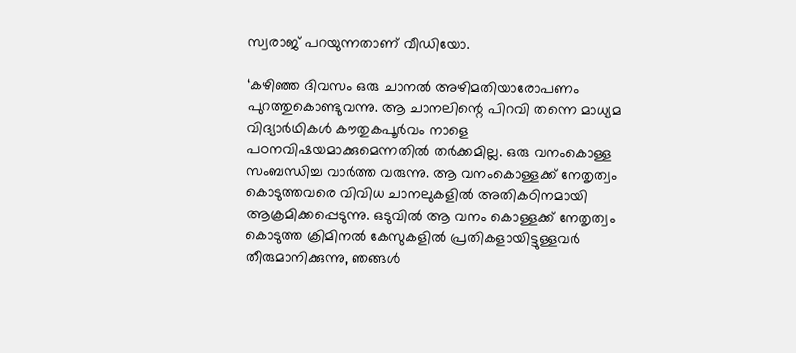സ്വരാജ് പറയുന്നതാണ് വീഡിയോ.

‘കഴിഞ്ഞ ദിവസം ഒരു ചാനല്‍ അഴിമതിയാരോപണം പുറത്തുകൊണ്ടുവന്നു. ആ ചാനലിന്റെ പിറവി തന്നെ മാധ്യമ വിദ്യാര്‍ഥികള്‍ കൗതുകപൂര്‍വം നാളെ പഠനവിഷയമാക്കുമെന്നതില്‍ തര്‍ക്കമില്ല. ഒരു വനംകൊള്ള സംബന്ധിച്ച വാര്‍ത്ത വരുന്നു. ആ വനംകൊള്ളക്ക് നേതൃത്വം കൊടുത്തവരെ വിവിധ ചാനലുകളില്‍ അതികഠിനമായി ആക്രമിക്കപ്പെടുന്നു. ഒടുവില്‍ ആ വനം കൊള്ളക്ക് നേതൃത്വം കൊടുത്ത ക്രിമിനല്‍ കേസുകളില്‍ പ്രതികളായിട്ടുള്ളവര്‍ തീരുമാനിക്കുന്നു, ഞങ്ങള്‍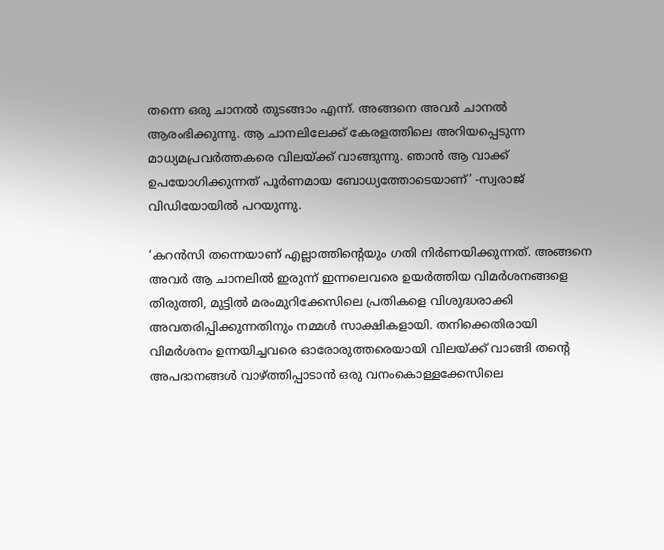തന്നെ ഒരു ചാനല്‍ തുടങ്ങാം എന്ന്. അങ്ങനെ അവര്‍ ചാനല്‍ ആരംഭിക്കുന്നു. ആ ചാനലിലേക്ക് കേരളത്തിലെ അറിയപ്പെടുന്ന മാധ്യമപ്രവര്‍ത്തകരെ വിലയ്ക്ക് വാങ്ങുന്നു. ഞാന്‍ ആ വാക്ക് ഉപയോഗിക്കുന്നത് പൂര്‍ണമായ ബോധ്യത്തോടെയാണ്’ -സ്വരാജ് വിഡിയോയിൽ പറയുന്നു.

‘കറന്‍സി തന്നെയാണ് എല്ലാത്തിന്റെയും ഗതി നിര്‍ണയിക്കുന്നത്. അങ്ങനെ അവര്‍ ആ ചാനലില്‍ ഇരുന്ന് ഇന്നലെവരെ ഉയര്‍ത്തിയ വിമര്‍ശനങ്ങളെ തിരുത്തി, മുട്ടില്‍ മരംമുറിക്കേസിലെ പ്രതികളെ വിശുദ്ധരാക്കി അവതരിപ്പിക്കുന്നതിനും നമ്മള്‍ സാക്ഷികളായി. തനിക്കെതിരായി വിമര്‍ശനം ഉന്നയിച്ചവരെ ഓരോരുത്തരെയായി വിലയ്ക്ക് വാങ്ങി തന്റെ അപദാനങ്ങള്‍ വാഴ്ത്തിപ്പാടാന്‍ ഒരു വനംകൊള്ളക്കേസിലെ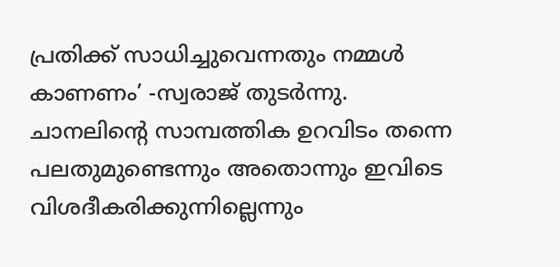പ്രതിക്ക് സാധിച്ചുവെന്നതും നമ്മള്‍ കാണണം’ -സ്വരാജ് തുടർന്നു. ചാനലിന്റെ സാമ്പത്തിക ഉറവിടം തന്നെ പലതുമുണ്ടെന്നും അതൊന്നും ഇവിടെ വിശദീകരിക്കുന്നില്ലെന്നും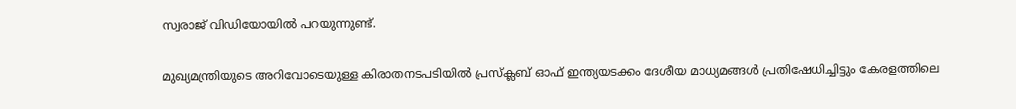സ്വരാജ് വിഡിയോയിൽ പറയുന്നുണ്ട്.

മുഖ്യമന്ത്രിയുടെ അറിവോടെയുള്ള കിരാതനടപടിയിൽ പ്രസ്‌ക്ലബ് ഓഫ്‌ ഇന്ത്യയടക്കം ദേശീയ മാധ്യമങ്ങൾ പ്രതിഷേധിച്ചിട്ടും കേരളത്തിലെ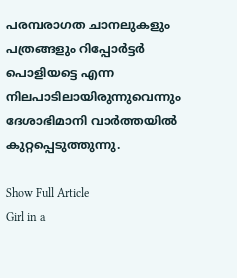പരമ്പരാഗത ചാനലുകളും പത്രങ്ങളും റിപ്പോർട്ടർ പൊളിയട്ടെ എന്ന നിലപാടിലായിരുന്നുവെന്നും ദേശാഭിമാനി വാർത്തയിൽ കുറ്റപ്പെടുത്തുന്നു.

Show Full Article
Girl in a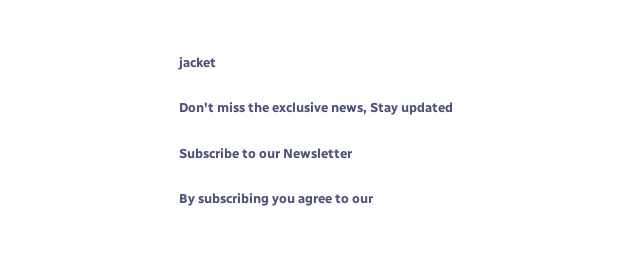jacket

Don't miss the exclusive news, Stay updated

Subscribe to our Newsletter

By subscribing you agree to our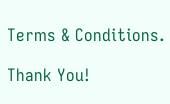Terms & Conditions.

Thank You!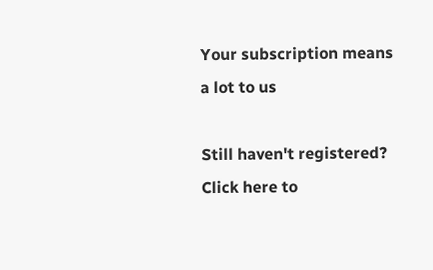Your subscription means a lot to us

Still haven't registered? Click here to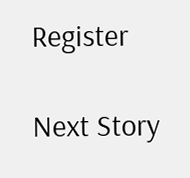Register

Next Story